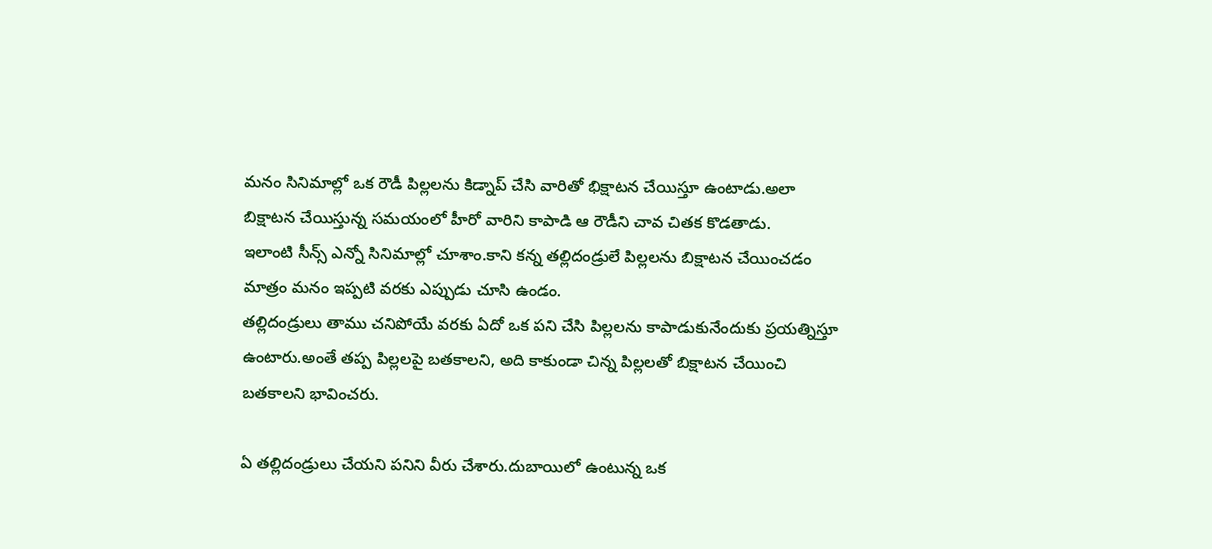మనం సినిమాల్లో ఒక రౌడీ పిల్లలను కిడ్నాప్ చేసి వారితో భిక్షాటన చేయిస్తూ ఉంటాడు.అలా బిక్షాటన చేయిస్తున్న సమయంలో హీరో వారిని కాపాడి ఆ రౌడీని చావ చితక కొడతాడు.
ఇలాంటి సీన్స్ ఎన్నో సినిమాల్లో చూశాం.కాని కన్న తల్లిదండ్రులే పిల్లలను బిక్షాటన చేయించడం మాత్రం మనం ఇప్పటి వరకు ఎప్పుడు చూసి ఉండం.
తల్లిదండ్రులు తాము చనిపోయే వరకు ఏదో ఒక పని చేసి పిల్లలను కాపాడుకునేందుకు ప్రయత్నిస్తూ ఉంటారు.అంతే తప్ప పిల్లలపై బతకాలని, అది కాకుండా చిన్న పిల్లలతో బిక్షాటన చేయించి బతకాలని భావించరు.

ఏ తల్లిదండ్రులు చేయని పనిని వీరు చేశారు.దుబాయిలో ఉంటున్న ఒక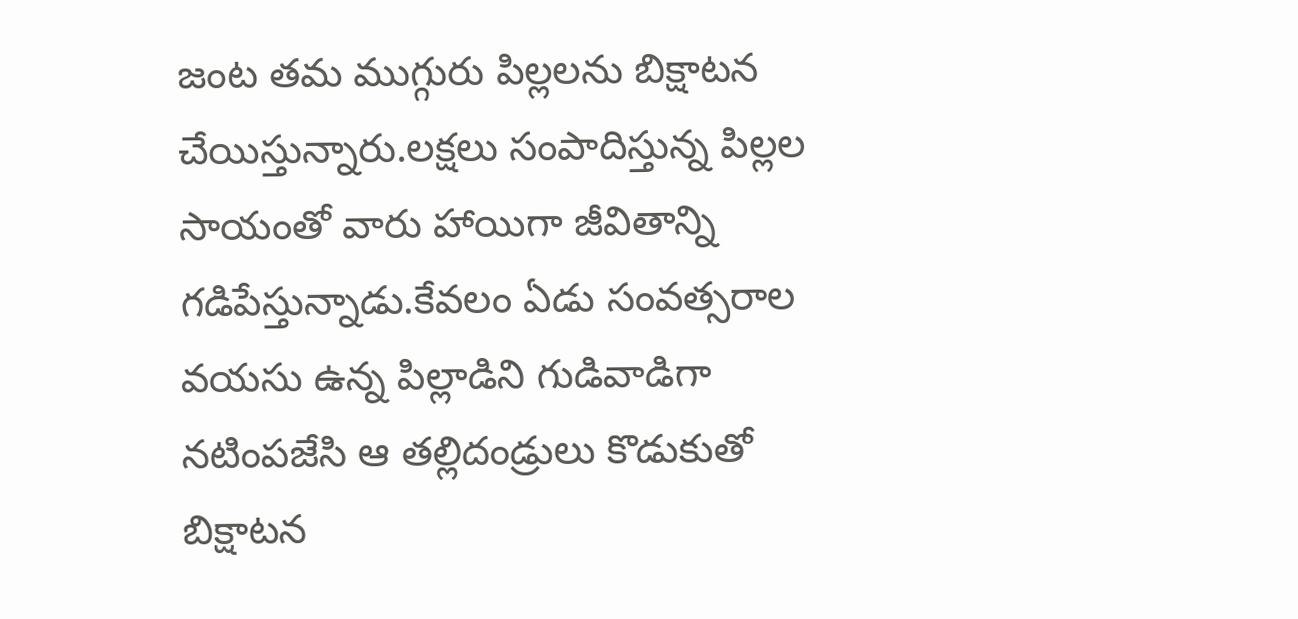జంట తమ ముగ్గురు పిల్లలను బిక్షాటన చేయిస్తున్నారు.లక్షలు సంపాదిస్తున్న పిల్లల సాయంతో వారు హాయిగా జీవితాన్ని గడిపేస్తున్నాడు.కేవలం ఏడు సంవత్సరాల వయసు ఉన్న పిల్లాడిని గుడివాడిగా నటింపజేసి ఆ తల్లిదండ్రులు కొడుకుతో బిక్షాటన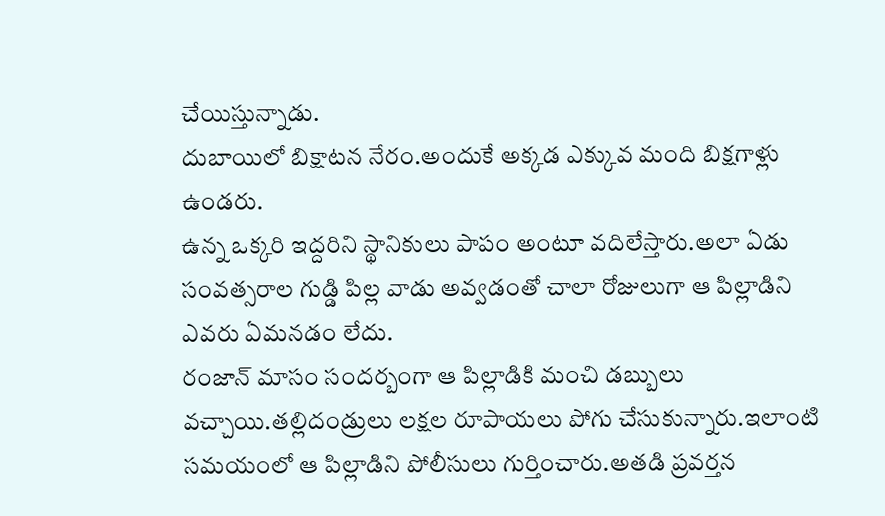చేయిస్తున్నాడు.
దుబాయిలో బిక్షాటన నేరం.అందుకే అక్కడ ఎక్కువ మంది బిక్షగాళ్లు ఉండరు.
ఉన్న ఒక్కరి ఇద్దరిని స్థానికులు పాపం అంటూ వదిలేస్తారు.అలా ఏడు సంవత్సరాల గుడ్డి పిల్ల వాడు అవ్వడంతో చాలా రోజులుగా ఆ పిల్లాడిని ఎవరు ఏమనడం లేదు.
రంజాన్ మాసం సందర్బంగా ఆ పిల్లాడికి మంచి డబ్బులు వచ్చాయి.తల్లిదండ్రులు లక్షల రూపాయలు పోగు చేసుకున్నారు.ఇలాంటి సమయంలో ఆ పిల్లాడిని పోలీసులు గుర్తించారు.అతడి ప్రవర్తన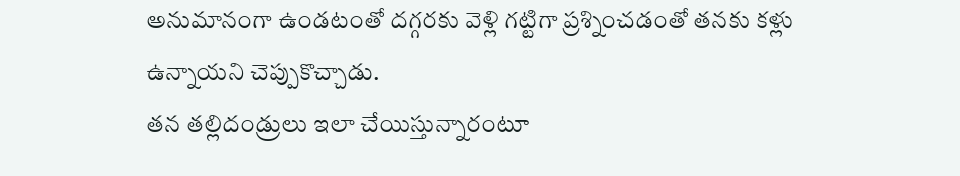అనుమానంగా ఉండటంతో దగ్గరకు వెళ్లి గట్టిగా ప్రశ్నించడంతో తనకు కళ్లు ఉన్నాయని చెప్పుకొచ్చాడు.
తన తల్లిదండ్రులు ఇలా చేయిస్తున్నారంటూ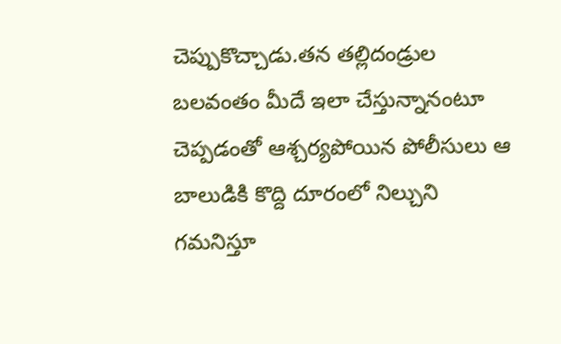చెప్పుకొచ్చాడు.తన తల్లిదండ్రుల బలవంతం మీదే ఇలా చేస్తున్నానంటూ చెప్పడంతో ఆశ్చర్యపోయిన పోలీసులు ఆ బాలుడికి కొద్ది దూరంలో నిల్చుని గమనిస్తూ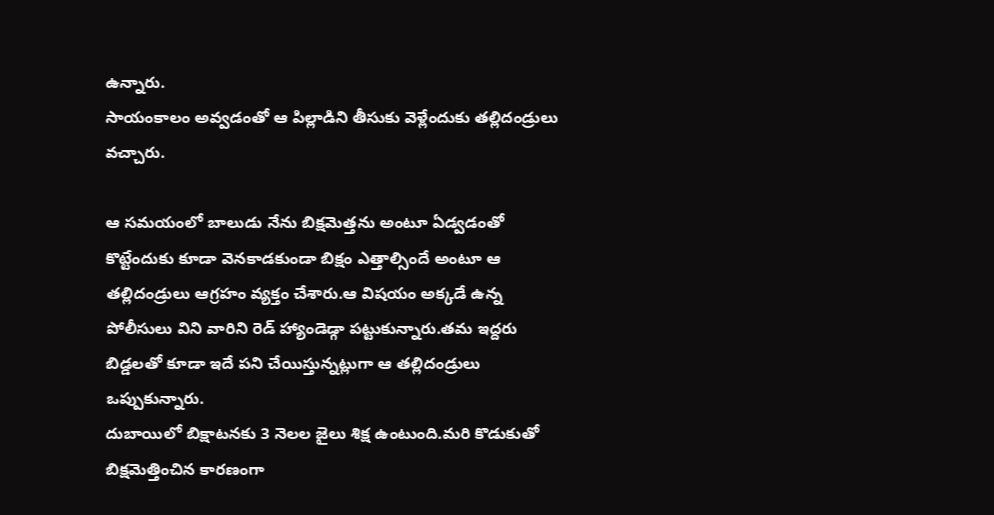ఉన్నారు.
సాయంకాలం అవ్వడంతో ఆ పిల్లాడిని తీసుకు వెళ్లేందుకు తల్లిదండ్రులు వచ్చారు.

ఆ సమయంలో బాలుడు నేను బిక్షమెత్తను అంటూ ఏడ్వడంతో కొట్టేందుకు కూడా వెనకాడకుండా బిక్షం ఎత్తాల్సిందే అంటూ ఆ తల్లిదండ్రులు ఆగ్రహం వ్యక్తం చేశారు.ఆ విషయం అక్కడే ఉన్న పోలీసులు విని వారిని రెడ్ హ్యాండెడ్గా పట్టుకున్నారు.తమ ఇద్దరు బిడ్డలతో కూడా ఇదే పని చేయిస్తున్నట్లుగా ఆ తల్లిదండ్రులు ఒప్పుకున్నారు.
దుబాయిలో బిక్షాటనకు 3 నెలల జైలు శిక్ష ఉంటుంది.మరి కొడుకుతో బిక్షమెత్తించిన కారణంగా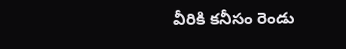వీరికి కనీసం రెండు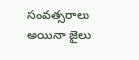సంవత్సరాలు అయినా జైలు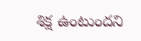శిక్ష ఉంటుందని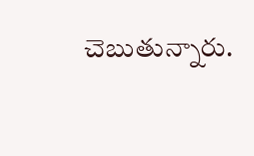చెబుతున్నారు.